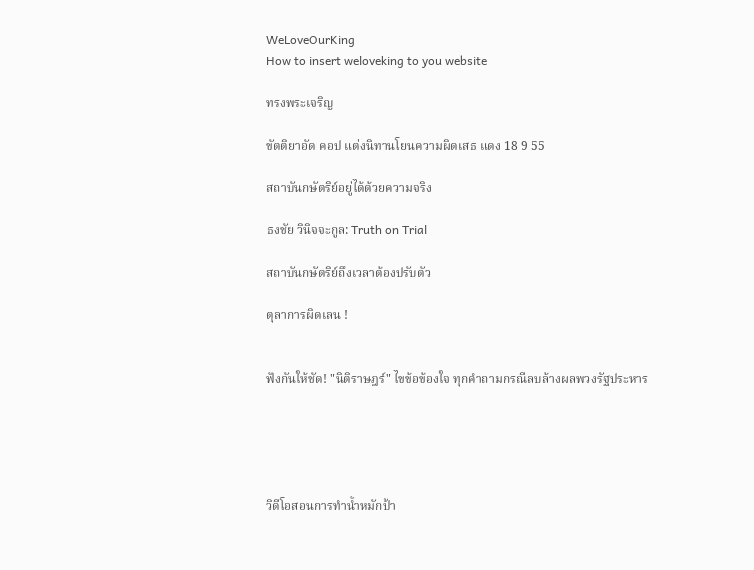WeLoveOurKing
How to insert weloveking to you website

ทรงพระเจริญ

ขัตติยาอัด คอป แต่งนิทานโยนความผิดเสธ แดง 18 9 55

สถาบันกษัตริย์อยู่ได้ด้วยความจริง

ธงชัย วินิจจะกูล: Truth on Trial

สถาบันกษัตริย์ถึงเวลาต้องปรับตัว

ตุลาการผิดเลน !


ฟังกันให้ชัด! "นิติราษฎร์" ไขข้อข้องใจ ทุกคำถามกรณีลบล้างผลพวงรัฐประหาร





วิดีโอสอนการทำน้ำหมักป้า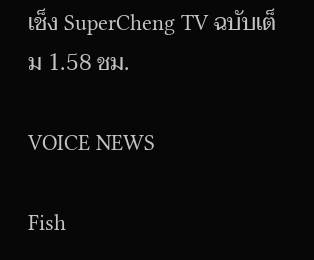เช็ง SuperCheng TV ฉบับเต็ม 1.58 ชม.

VOICE NEWS

Fish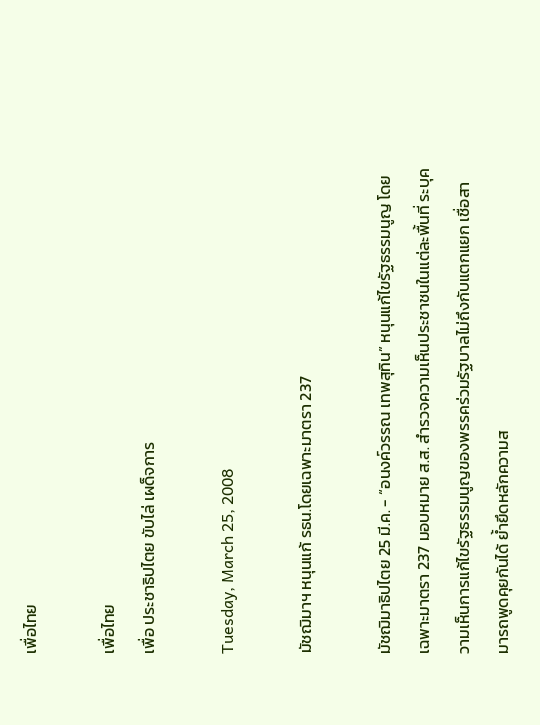เพื่อไทย

เพื่อไทย
เพื่อ ประชาธิปไตย ขับไล่ เผด็จการ

Tuesday, March 25, 2008

มัชฌิมาฯ หนุนแก้ รธน.โดยเฉพาะมาตรา 237

มัชฌิมาธิปไตย 25 มี.ค. - “อนงค์วรรณ เทพสุทิน” หนุนแก้ไขรัฐธรรมนูญ โดยเฉพาะมาตรา 237 มอบหมาย ส.ส. สำรวจความเห็นประชาชนในแต่ละพื้นที่ ระบุความเห็นการแก้ไขรัฐธรรมนูญของพรรคร่วมรัฐบาลไม่ถึงกับแตกแยก เชื่อสามารถพูดคุยกันได้ ย้ำยึดหลักความส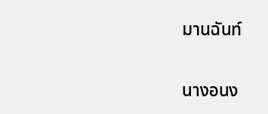มานฉันท์

นางอนง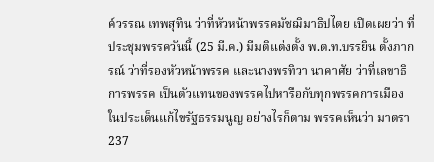ค์วรรณ เทพสุทิน ว่าที่หัวหน้าพรรคมัชฌิมาธิปไตย เปิดเผยว่า ที่ประชุมพรรควันนี้ (25 มี.ค.) มีมติแต่งตั้ง พ.ต.ท.บรรยิน ตั้งภากรณ์ ว่าที่รองหัวหน้าพรรค และนางพรทิวา นาคาศัย ว่าที่เลขาธิการพรรค เป็นตัวแทนของพรรคไปหารือกับทุกพรรคการเมืองในประเด็นแก้ไขรัฐธรรมนูญ อย่างไรก็ตาม พรรคเห็นว่า มาตรา 237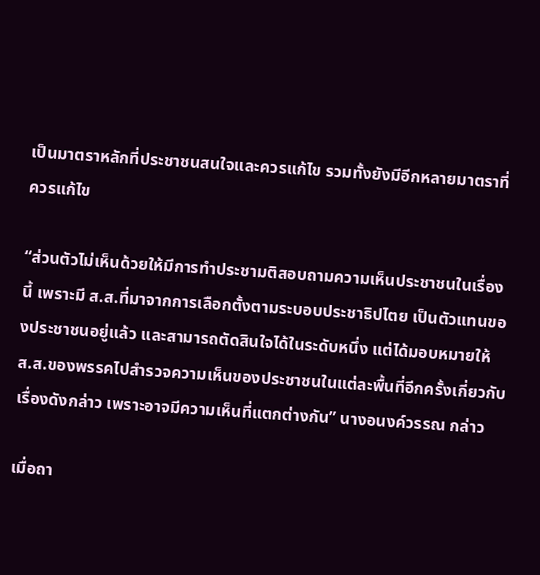เป็นมาตราหลักที่ประชาชนสนใจและควรแก้ไข รวมทั้งยังมีอีกหลายมาตราที่ควรแก้ไข

“ส่วนตัวไม่เห็นด้วยให้มีการทำประชามติสอบถามความเห็นประชาชนในเรื่องนี้ เพราะมี ส.ส.ที่มาจากการเลือกตั้งตามระบอบประชาธิปไตย เป็นตัวแทนของประชาชนอยู่แล้ว และสามารถตัดสินใจได้ในระดับหนึ่ง แต่ได้มอบหมายให้ ส.ส.ของพรรคไปสำรวจความเห็นของประชาชนในแต่ละพื้นที่อีกครั้งเกี่ยวกับเรื่องดังกล่าว เพราะอาจมีความเห็นที่แตกต่างกัน” นางอนงค์วรรณ กล่าว

เมื่อถา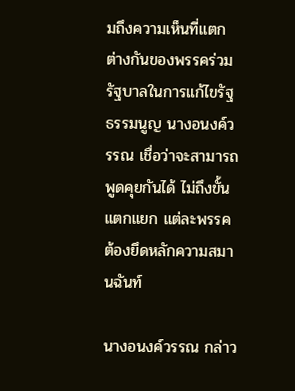มถึงความเห็นที่แตกต่างกันของพรรคร่วมรัฐบาลในการแก้ไขรัฐธรรมนูญ นางอนงค์วรรณ เชื่อว่าจะสามารถพูดคุยกันได้ ไม่ถึงขั้นแตกแยก แต่ละพรรคต้องยึดหลักความสมานฉันท์

นางอนงค์วรรณ กล่าว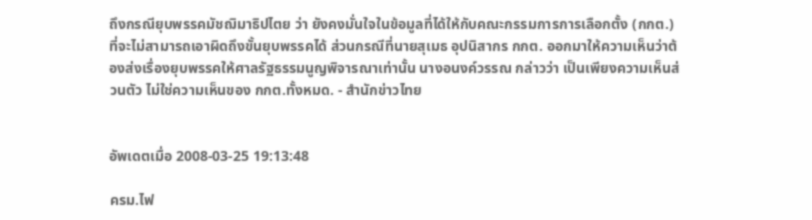ถึงกรณียุบพรรคมัชฌิมาธิปไตย ว่า ยังคงมั่นใจในข้อมูลที่ได้ให้กับคณะกรรมการการเลือกตั้ง (กกต.) ที่จะไม่สามารถเอาผิดถึงขั้นยุบพรรคได้ ส่วนกรณีที่นายสุเมธ อุปนิสากร กกต. ออกมาให้ความเห็นว่าต้องส่งเรื่องยุบพรรคให้ศาลรัฐธรรมนูญพิจารณาเท่านั้น นางอนงค์วรรณ กล่าวว่า เป็นเพียงความเห็นส่วนตัว ไม่ใช่ความเห็นของ กกต.ทั้งหมด. - สำนักข่าวไทย


อัพเดตเมื่อ 2008-03-25 19:13:48

ครม.ไฟ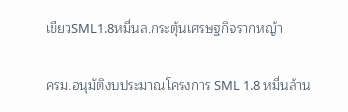เขียวSML1.8หมื่นล.กระตุ้นเศรษฐกิจรากหญ้า

ครม.อนุมัติงบประมาณโครงการ SML 1.8 หมื่นล้าน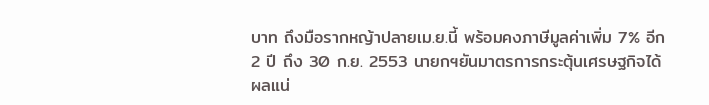บาท ถึงมือรากหญ้าปลายเม.ย.นี้ พร้อมคงภาษีมูลค่าเพิ่ม 7% อีก 2 ปี ถึง 30 ก.ย. 2553 นายกฯยันมาตรการกระตุ้นเศรษฐกิจได้ผลแน่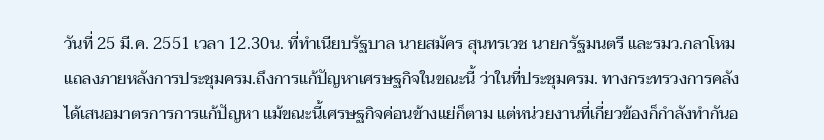วันที่ 25 มี.ค. 2551 เวลา 12.30น. ที่ทำเนียบรัฐบาล นายสมัคร สุนทรเวช นายกรัฐมนตรี และรมว.กลาโหม แถลงภายหลังการประชุมครม.ถึงการแก้ปัญหาเศรษฐกิจในขณะนี้ ว่าในที่ประชุมครม. ทางกระทรวงการคลังได้เสนอมาตรการการแก้ปัญหา แม้ขณะนี้เศรษฐกิจค่อนข้างแย่ก็ตาม แต่หน่วยงานที่เกี่ยวข้องก็กำลังทำกันอ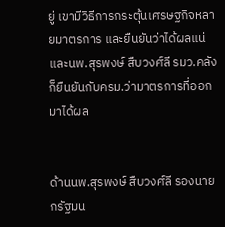ยู่ เขามีวิธีการกระตุ้นเศรษฐกิจหลายมาตรการ และยืนยันว่าได้ผลแน่ และนพ.สุรพงษ์ สืบวงศ์ลี รมว.คลัง ก็ยืนยันกับครม.ว่ามาตรการที่ออกมาได้ผล


ด้านนพ.สุรพงษ์ สืบวงศ์ลี รองนายกรัฐมน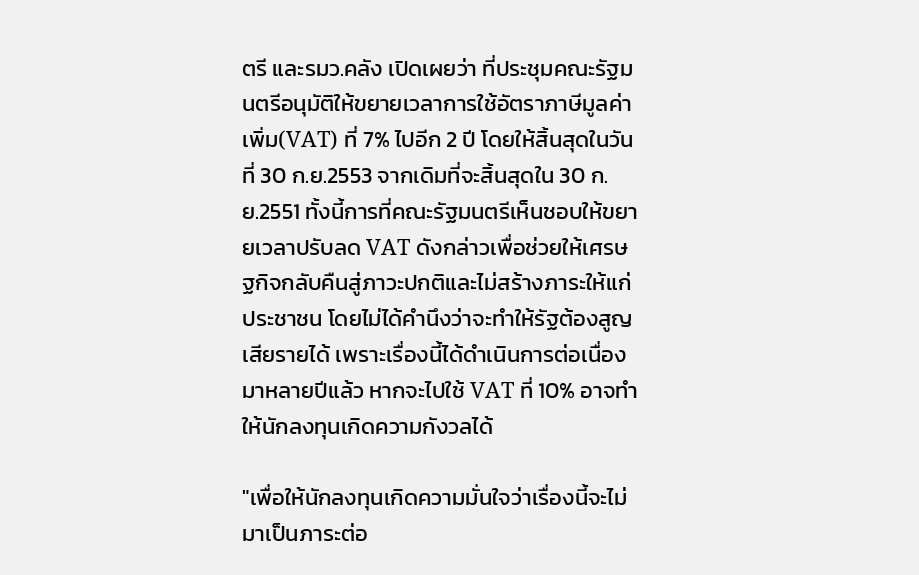ตรี และรมว.คลัง เปิดเผยว่า ที่ประชุมคณะรัฐมนตรีอนุมัติให้ขยายเวลาการใช้อัตราภาษีมูลค่าเพิ่ม(VAT) ที่ 7% ไปอีก 2 ปี โดยให้สิ้นสุดในวันที่ 30 ก.ย.2553 จากเดิมที่จะสิ้นสุดใน 30 ก.ย.2551 ทั้งนี้การที่คณะรัฐมนตรีเห็นชอบให้ขยายเวลาปรับลด VAT ดังกล่าวเพื่อช่วยให้เศรษฐกิจกลับคืนสู่ภาวะปกติและไม่สร้างภาระให้แก่ประชาชน โดยไม่ได้คำนึงว่าจะทำให้รัฐต้องสูญเสียรายได้ เพราะเรื่องนี้ได้ดำเนินการต่อเนื่องมาหลายปีแล้ว หากจะไปใช้ VAT ที่ 10% อาจทำให้นักลงทุนเกิดความกังวลได้

"เพื่อให้นักลงทุนเกิดความมั่นใจว่าเรื่องนี้จะไม่มาเป็นภาระต่อ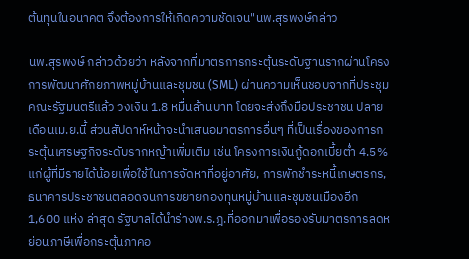ต้นทุนในอนาคต จึงต้องการให้เกิดความชัดเจน"นพ.สุรพงษ์กล่าว

นพ.สุรพงษ์ กล่าวด้วยว่า หลังจากที่มาตรการกระตุ้นระดับฐานรากผ่านโครงการพัฒนาศักยภาพหมู่บ้านและชุมชน (SML) ผ่านความเห็นชอบจากที่ประชุมคณะรัฐมนตรีแล้ว วงเงิน 1.8 หมื่นล้านบาท โดยจะส่งถึงมือประชาชน ปลายเดือนเม.ย.นี้ ส่วนสัปดาห์หน้าจะนำเสนอมาตรการอื่นๆ ที่เป็นเรื่องของการกระตุ้นเศรษฐกิจระดับรากหญ้าเพิ่มเติม เช่น โครงการเงินกู้ดอกเบี้ยต่ำ 4.5% แก่ผู้ที่มีรายได้น้อยเพื่อใช้ในการจัดหาที่อยู่อาศัย, การพักชำระหนี้เกษตรกร, ธนาคารประชาชนตลอดจนการขยายกองทุนหมู่บ้านและชุมชนเมืองอีก 1,600 แห่ง ล่าสุด รัฐบาลได้นำร่างพ.ร.ฎ.ที่ออกมาเพื่อรองรับมาตรการลดหย่อนภาษีเพื่อกระตุ้นภาคอ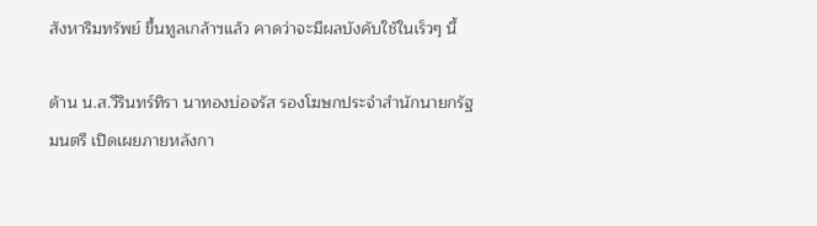สังหาริมทรัพย์ ขึ้นทูลเกล้าฯแล้ว คาดว่าจะมีผลบังคับใช้ในเร็วๆ นี้

ด้าน น.ส.วีรินทร์ทิรา นาทองบ่อจรัส รองโฆษกประจำสำนักนายกรัฐมนตรี เปิดเผยภายหลังกา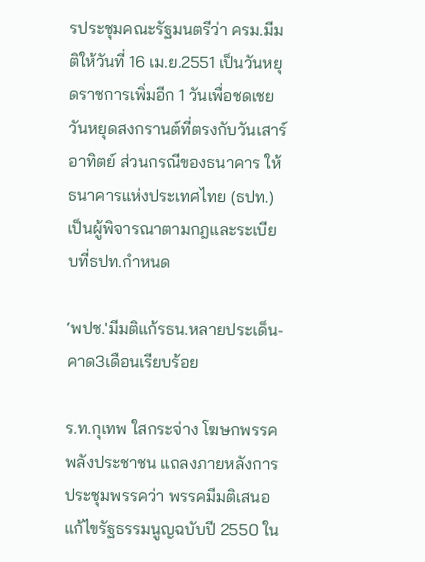รประชุมคณะรัฐมนตรีว่า ครม.มีมติให้วันที่ 16 เม.ย.2551 เป็นวันหยุดราชการเพิ่มอีก 1 วันเพื่อชดเชยวันหยุดสงกรานต์ที่ตรงกับวันเสาร์อาทิตย์ ส่วนกรณีของธนาคาร ให้ธนาคารแห่งประเทศไทย (ธปท.) เป็นผู้พิจารณาตามกฎและระเบียบที่ธปท.กำหนด

‘พปช.'มีมติแก้รธน.หลายประเด็น-คาด3เดือนเรียบร้อย

ร.ท.กุเทพ ใสกระจ่าง โฆษกพรรคพลังประชาชน แถลงภายหลังการประชุมพรรคว่า พรรคมีมติเสนอแก้ไขรัฐธรรมนูญฉบับปี 2550 ใน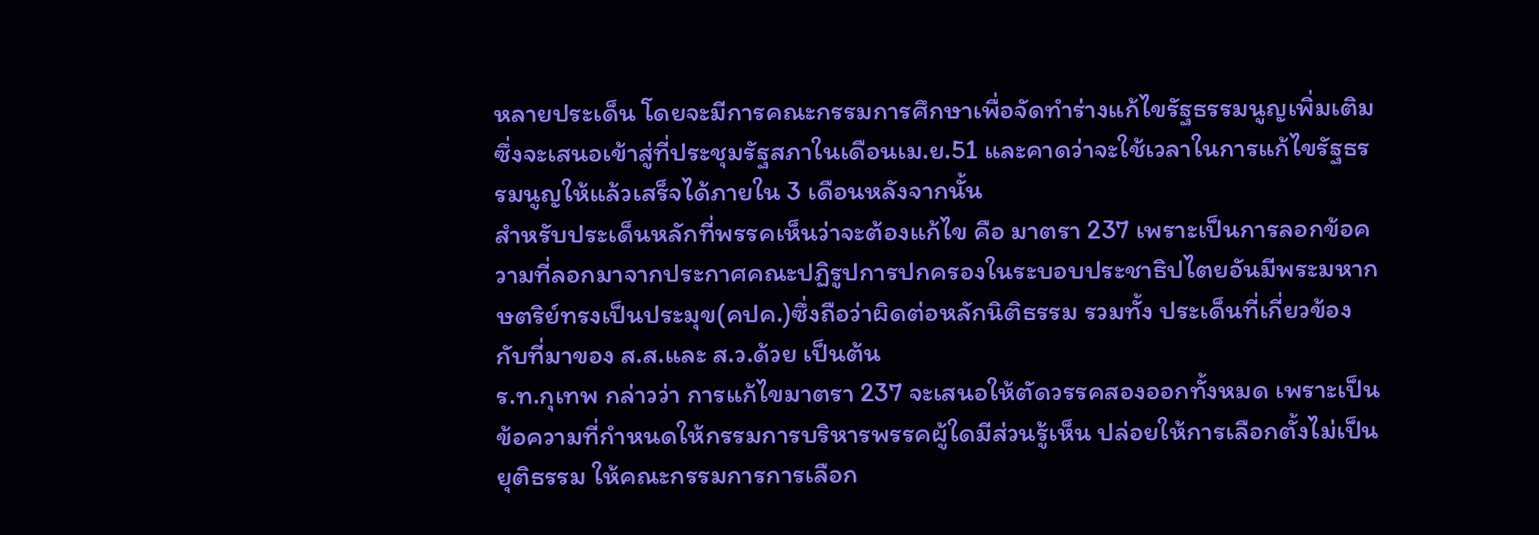หลายประเด็น โดยจะมีการคณะกรรมการศึกษาเพื่อจัดทำร่างแก้ไขรัฐธรรมนูญเพิ่มเติม ซึ่งจะเสนอเข้าสู่ที่ประชุมรัฐสภาในเดือนเม.ย.51 และคาดว่าจะใช้เวลาในการแก้ไขรัฐธรรมนูญให้แล้วเสร็จได้ภายใน 3 เดือนหลังจากนั้น
สำหรับประเด็นหลักที่พรรคเห็นว่าจะต้องแก้ไข คือ มาตรา 237 เพราะเป็นการลอกข้อความที่ลอกมาจากประกาศคณะปฏิรูปการปกครองในระบอบประชาธิปไตยอันมีพระมหากษตริย์ทรงเป็นประมุข(คปค.)ซึ่งถือว่าผิดต่อหลักนิติธรรม รวมทั้ง ประเด็นที่เกี่ยวข้องกับที่มาของ ส.ส.และ ส.ว.ด้วย เป็นต้น
ร.ท.กุเทพ กล่าวว่า การแก้ไขมาตรา 237 จะเสนอให้ตัดวรรคสองออกทั้งหมด เพราะเป็นข้อความที่กำหนดให้กรรมการบริหารพรรคผู้ใดมีส่วนรู้เห็น ปล่อยให้การเลือกตั้งไม่เป็นยุติธรรม ให้คณะกรรมการการเลือก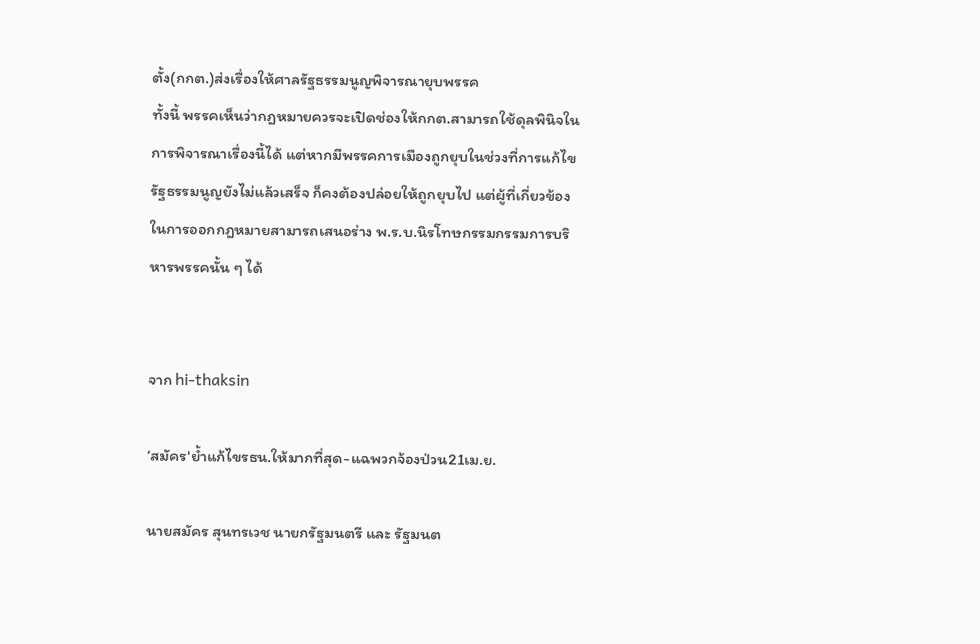ตั้ง(กกต.)ส่งเรื่องให้ศาลรัฐธรรมนูญพิจารณายุบพรรค
ทั้งนี้ พรรคเห็นว่ากฎหมายควรจะเปิดช่องให้กกต.สามารถใช้ดุลพินิจในการพิจารณาเรื่องนี้ได้ แต่หากมีพรรคการเมืองถูกยุบในช่วงที่การแก้ไขรัฐธรรมนูญยังไม่แล้วเสร็จ ก็คงต้องปล่อยให้ถูกยุบไป แต่ผู้ที่เกี่ยวข้องในการออกกฎหมายสามารถเสนอร่าง พ.ร.บ.นิรโทษกรรมกรรมการบริหารพรรคนั้น ๆ ได้


จาก hi-thaksin

‘สมัคร'ย้ำแก้ไขรธน.ให้มากที่สุด-แฉพวกจ้องป่วน21เม.ย.

นายสมัคร สุนทรเวช นายกรัฐมนตรี และ รัฐมนต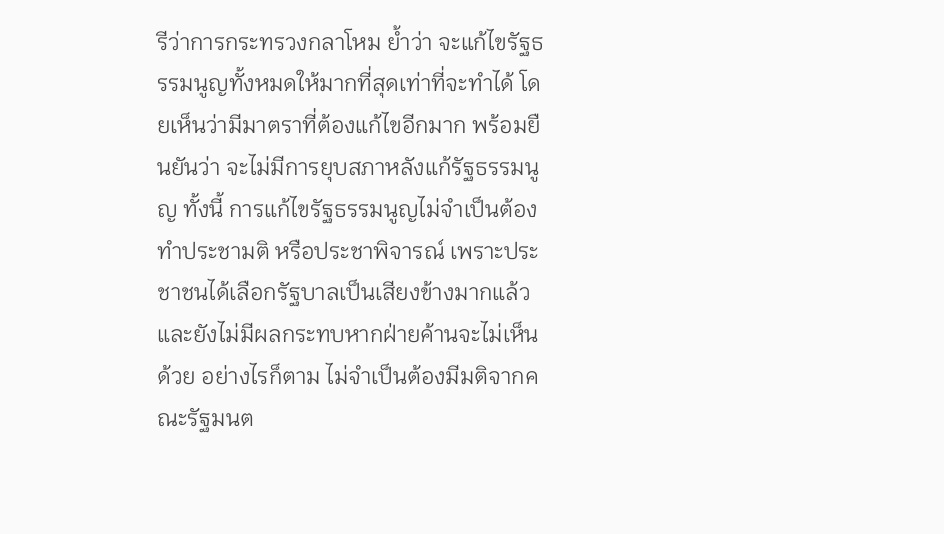รีว่าการกระทรวงกลาโหม ย้ำว่า จะแก้ไขรัฐธรรมนูญทั้งหมดให้มากที่สุดเท่าที่จะทำได้ โดยเห็นว่ามีมาตราที่ต้องแก้ไขอีกมาก พร้อมยืนยันว่า จะไม่มีการยุบสภาหลังแก้รัฐธรรมนูญ ทั้งนี้ การแก้ไขรัฐธรรมนูญไม่จำเป็นต้องทำประชามติ หรือประชาพิจารณ์ เพราะประชาชนได้เลือกรัฐบาลเป็นเสียงข้างมากแล้ว และยังไม่มีผลกระทบหากฝ่ายค้านจะไม่เห็นด้วย อย่างไรก็ตาม ไม่จำเป็นต้องมีมติจากคณะรัฐมนต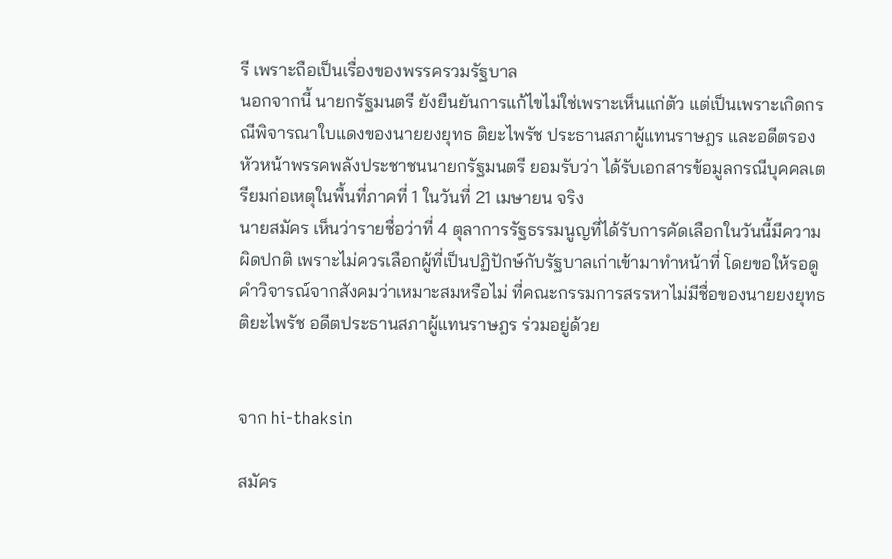รี เพราะถือเป็นเรื่องของพรรครวมรัฐบาล
นอกจากนี้ นายกรัฐมนตรี ยังยืนยันการแก้ไขไม่ใช่เพราะเห็นแก่ตัว แต่เป็นเพราะเกิดกรณีพิจารณาใบแดงของนายยงยุทธ ติยะไพรัช ประธานสภาผู้แทนราษฎร และอดีตรองหัวหน้าพรรคพลังประชาชนนายกรัฐมนตรี ยอมรับว่า ได้รับเอกสารข้อมูลกรณีบุคคลเตรียมก่อเหตุในพื้นที่ภาคที่ 1 ในวันที่ 21 เมษายน จริง
นายสมัคร เห็นว่ารายชื่อว่าที่ 4 ตุลาการรัฐธรรมนูญที่ได้รับการคัดเลือกในวันนี้มีความผิดปกติ เพราะไม่ควรเลือกผู้ที่เป็นปฏิปักษ์กับรัฐบาลเก่าเข้ามาทำหน้าที่ โดยขอให้รอดูคำวิจารณ์จากสังคมว่าเหมาะสมหรือไม่ ที่คณะกรรมการสรรหาไม่มีชื่อของนายยงยุทธ ติยะไพรัช อดีตประธานสภาผู้แทนราษฎร ร่วมอยู่ด้วย


จาก hi-thaksin

สมัคร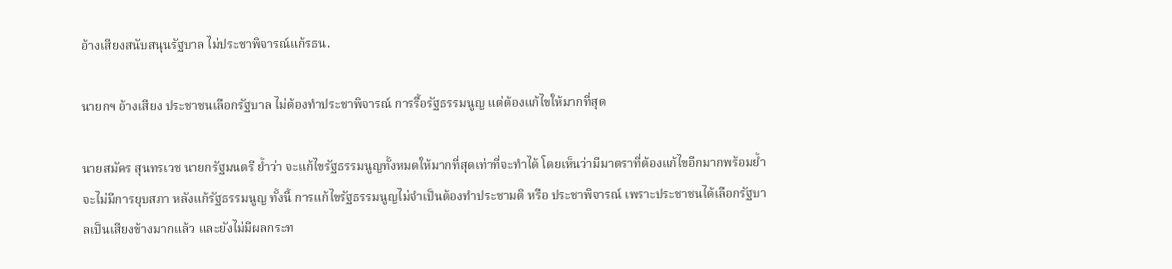อ้างเสียงสนับสนุนรัฐบาล ไม่ประชาพิจารณ์แก้รธน.

นายกฯ อ้างเสียง ประชาชนเลือกรัฐบาล ไม่ต้องทำประชาพิจารณ์ การรื้อรัฐธรรมนูญ แต่ต้องแก้ไขให้มากที่สุด

นายสมัคร สุนทรเวช นายกรัฐมนตรี ย้ำว่า จะแก้ไขรัฐธรรมนูญทั้งหมดให้มากที่สุดเท่าที่จะทำได้ โดยเห็นว่ามีมาตราที่ต้องแก้ไขอีกมากพร้อมย้ำจะไม่มีการยุบสภา หลังแก้รัฐธรรมนูญ ทั้งนี้ การแก้ไขรัฐธรรมนูญไม่จำเป็นต้องทำประชามติ หรือ ประชาพิจารณ์ เพราะประชาชนได้เลือกรัฐบาลเป็นเสียงข้างมากแล้ว และยังไม่มีผลกระท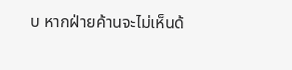บ หากฝ่ายค้านจะไม่เห็นด้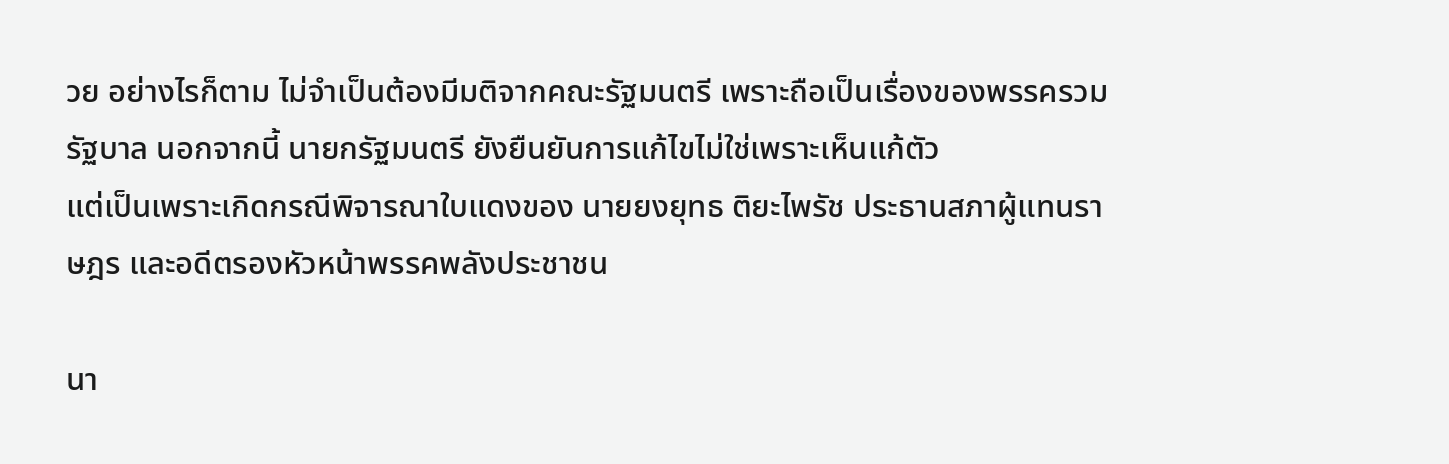วย อย่างไรก็ตาม ไม่จำเป็นต้องมีมติจากคณะรัฐมนตรี เพราะถือเป็นเรื่องของพรรครวมรัฐบาล นอกจากนี้ นายกรัฐมนตรี ยังยืนยันการแก้ไขไม่ใช่เพราะเห็นแก้ตัว
แต่เป็นเพราะเกิดกรณีพิจารณาใบแดงของ นายยงยุทธ ติยะไพรัช ประธานสภาผู้แทนราษฎร และอดีตรองหัวหน้าพรรคพลังประชาชน

นา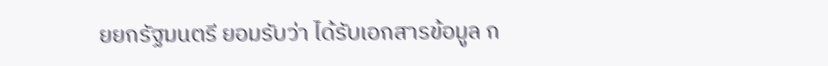ยยกรัฐมนตรี ยอมรับว่า ได้รับเอกสารข้อมูล ก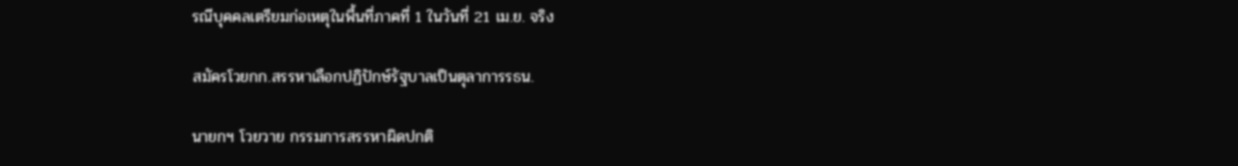รณีบุคคลเตรียมก่อเหตุในพื้นที่ภาคที่ 1 ในวันที่ 21 เม.ย. จริง

สมัครโวยกก.สรรหาเลือกปฏิปักษ์รัฐบาลเป็นตุลาการรธน.

นายกฯ โวยวาย กรรมการสรรหาผิดปกติ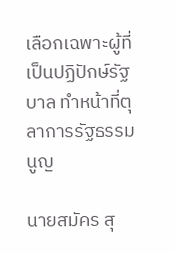เลือกเฉพาะผู้ที่เป็นปฏิปักษ์รัฐบาล ทำหน้าที่ตุลาการรัฐธรรมนูญ

นายสมัคร สุ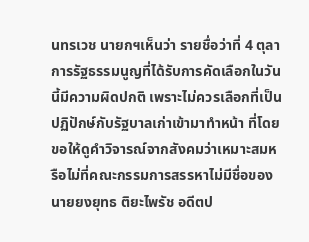นทรเวช นายกฯเห็นว่า รายชื่อว่าที่ 4 ตุลาการรัฐธรรมนูญที่ได้รับการคัดเลือกในวันนี้มีความผิดปกติ เพราะไม่ควรเลือกที่เป็นปฏิปักษ์กับรัฐบาลเก่าเข้ามาทำหน้า ที่โดยขอให้ดูคำวิจารณ์จากสังคมว่าเหมาะสมหรือไม่ที่คณะกรรมการสรรหาไม่มีชื่อของ นายยงยุทธ ติยะไพรัช อดีตป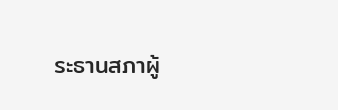ระธานสภาผู้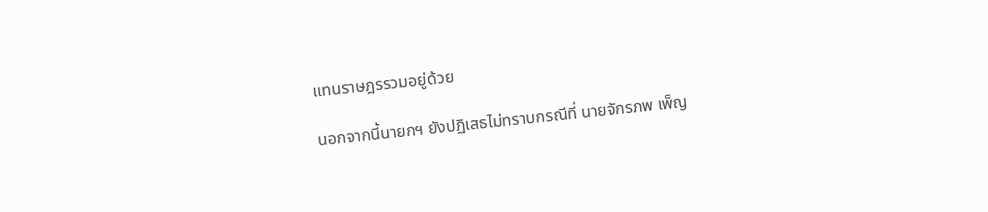แทนราษฎรรวมอยู่ด้วย

นอกจากนี้นายกฯ ยังปฏิเสธไม่ทราบกรณีที่ นายจักรภพ เพ็ญ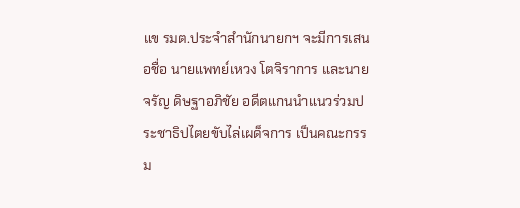แข รมต.ประจำสำนักนายกฯ จะมีการเสนอชื่อ นายแพทย์เหวง โตจิราการ และนายจรัญ ดิษฐาอภิชัย อดีตแกนนำแนวร่วมประชาธิปไตยขับไล่เผด็จการ เป็นคณะกรรม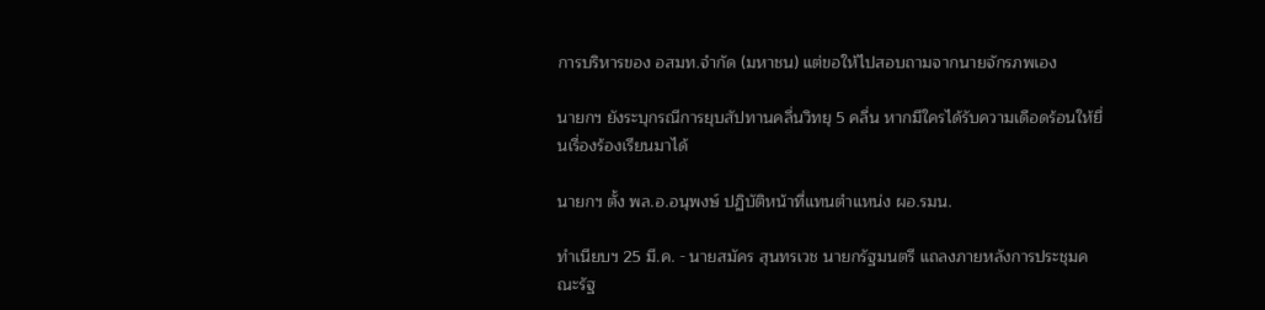การบริหารของ อสมท.จำกัด (มหาชน) แต่ขอให้ไปสอบถามจากนายจักรภพเอง

นายกฯ ยังระบุกรณีการยุบสัปทานคลื่นวิทยุ 5 คลื่น หากมีใครได้รับความเดือดร้อนให้ยื่นเรื่องร้องเรียนมาได้

นายกฯ ตั้ง พล.อ.อนุพงษ์ ปฏิบัติหน้าที่แทนตำแหน่ง ผอ.รมน.

ทำเนียบฯ 25 มี.ค. - นายสมัคร สุนทรเวช นายกรัฐมนตรี แถลงภายหลังการประชุมคณะรัฐ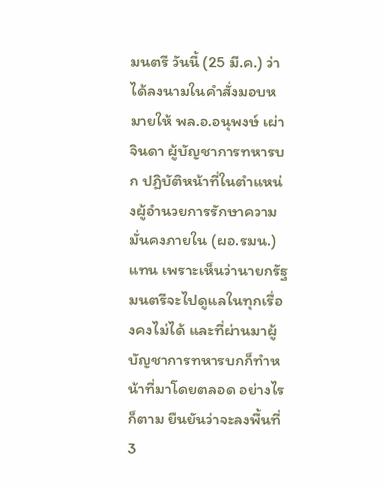มนตรี วันนี้ (25 มี.ค.) ว่า ได้ลงนามในคำสั่งมอบหมายให้ พล.อ.อนุพงษ์ เผ่าจินดา ผู้บัญชาการทหารบก ปฏิบัติหน้าที่ในตำแหน่งผู้อำนวยการรักษาความมั่นคงภายใน (ผอ.รมน.) แทน เพราะเห็นว่านายกรัฐมนตรีจะไปดูแลในทุกเรื่องคงไม่ได้ และที่ผ่านมาผู้บัญชาการทหารบกก็ทำหน้าที่มาโดยตลอด อย่างไรก็ตาม ยืนยันว่าจะลงพื้นที่ 3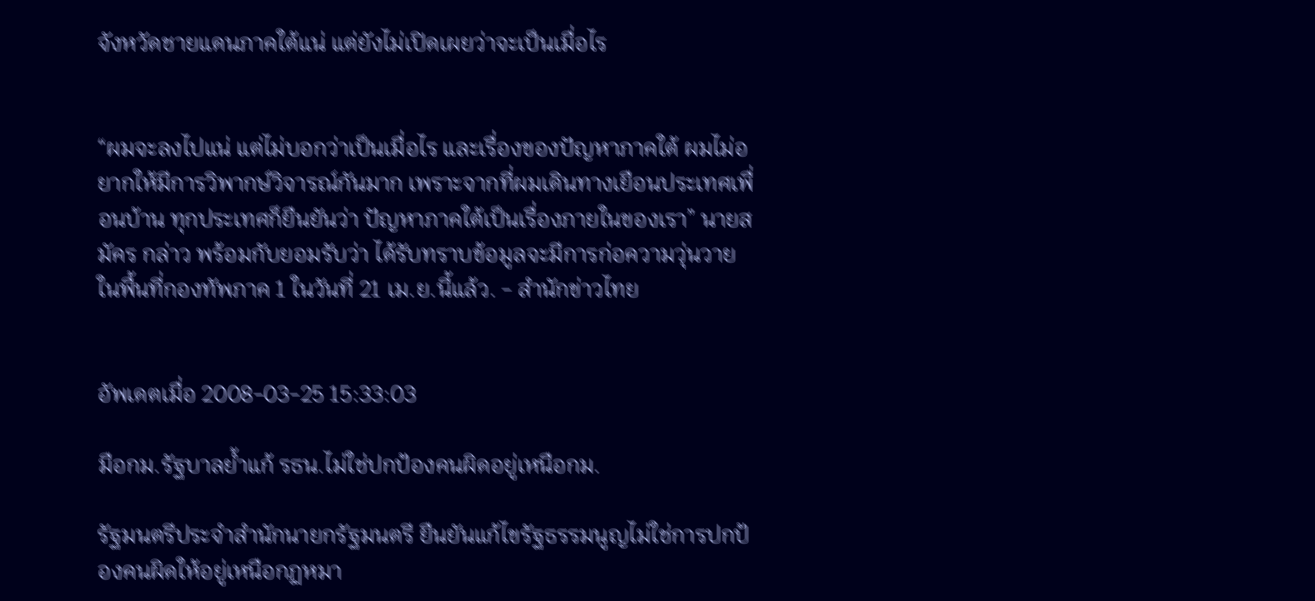จังหวัดชายแดนภาคใต้แน่ แต่ยังไม่เปิดเผยว่าจะเป็นเมื่อไร


“ผมจะลงไปแน่ แต่ไม่บอกว่าเป็นเมื่อไร และเรื่องของปัญหาภาคใต้ ผมไม่อยากให้มีการวิพากษ์วิจารณ์กันมาก เพราะจากที่ผมเดินทางเยือนประเทศเพื่อนบ้าน ทุกประเทศก็ยืนยันว่า ปัญหาภาคใต้เป็นเรื่องภายในของเรา” นายสมัคร กล่าว พร้อมกับยอมรับว่า ได้รับทราบข้อมูลจะมีการก่อความวุ่นวายในพื้นที่กองทัพภาค 1 ในวันที่ 21 เม.ย.นี้แล้ว. - สำนักข่าวไทย


อัพเดตเมื่อ 2008-03-25 15:33:03

มือกม.รัฐบาลย้ำแก้ รธน.ไม่ใช่ปกป้องคนผิดอยู่เหนือกม.

รัฐมนตรีประจำสำนักนายกรัฐมนตรี ยืนยันแก้ไขรัฐธรรมนูญไม่ใช่การปกป้องคนผิดให้อยู่เหนือกฏหมา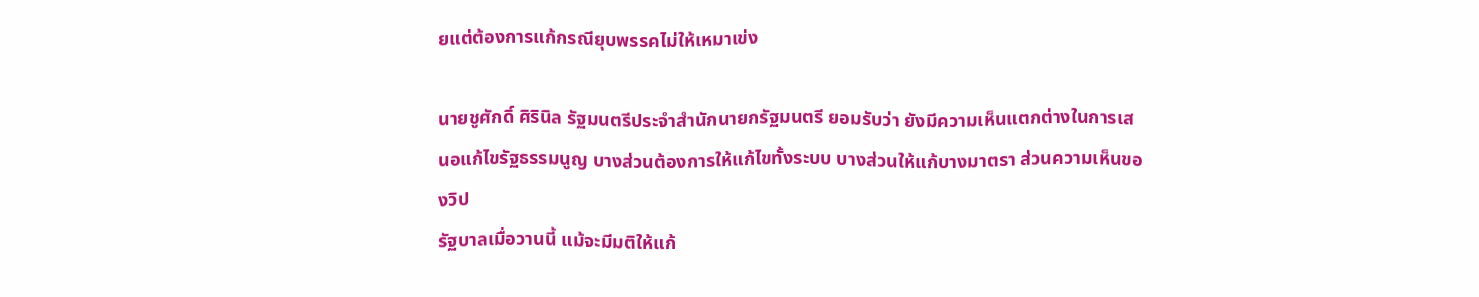ยแต่ต้องการแก้กรณียุบพรรคไม่ให้เหมาเข่ง

นายชูศักดิ์ ศิรินิล รัฐมนตรีประจำสำนักนายกรัฐมนตรี ยอมรับว่า ยังมีความเห็นแตกต่างในการเสนอแก้ไขรัฐธรรมนูญ บางส่วนต้องการให้แก้ไขทั้งระบบ บางส่วนให้แก้บางมาตรา ส่วนความเห็นของวิป
รัฐบาลเมื่อวานนี้ แม้จะมีมติให้แก้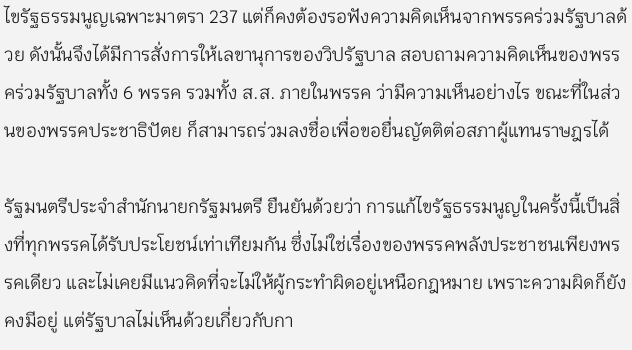ไขรัฐธรรมนูญเฉพาะมาตรา 237 แต่ก็คงต้องรอฟังความคิดเห็นจากพรรคร่วมรัฐบาลด้วย ดังนั้นจึงได้มีการสั่งการให้เลขานุการของวิปรัฐบาล สอบถามความคิดเห็นของพรรคร่วมรัฐบาลทั้ง 6 พรรค รวมทั้ง ส.ส. ภายในพรรค ว่ามีความเห็นอย่างไร ขณะที่ในส่วนของพรรคประชาธิปัตย ก็สามารถร่วมลงชื่อเพื่อขอยื่นญัตติต่อสภาผู้แทนราษฎรได้

รัฐมนตรีประจำสำนักนายกรัฐมนตรี ยืนยันด้วยว่า การแก้ไขรัฐธรรมนูญในครั้งนี้เป็นสิ่งที่ทุกพรรคได้รับประโยชน์เท่าเทียมกัน ซึ่งไม่ใช่เรื่องของพรรคพลังประชาชนเพียงพรรคเดียว และไม่เคยมีแนวคิดที่จะไม่ให้ผู้กระทำผิดอยู่เหนือกฎหมาย เพราะความผิดก็ยังคงมีอยู่ แต่รัฐบาลไม่เห็นด้วยเกี่ยวกับกา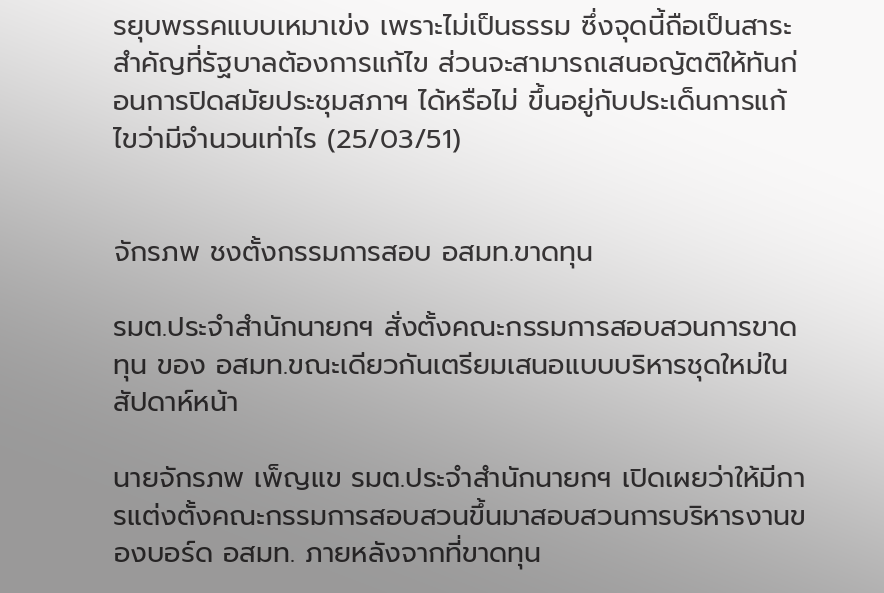รยุบพรรคแบบเหมาเข่ง เพราะไม่เป็นธรรม ซึ่งจุดนี้ถือเป็นสาระสำคัญที่รัฐบาลต้องการแก้ไข ส่วนจะสามารถเสนอญัตติให้ทันก่อนการปิดสมัยประชุมสภาฯ ได้หรือไม่ ขึ้นอยู่กับประเด็นการแก้ไขว่ามีจำนวนเท่าไร (25/03/51)


จักรภพ ชงตั้งกรรมการสอบ อสมท.ขาดทุน

รมต.ประจำสำนักนายกฯ สั่งตั้งคณะกรรมการสอบสวนการขาดทุน ของ อสมท.ขณะเดียวกันเตรียมเสนอแบบบริหารชุดใหม่ในสัปดาห์หน้า

นายจักรภพ เพ็ญแข รมต.ประจำสำนักนายกฯ เปิดเผยว่าให้มีการแต่งตั้งคณะกรรมการสอบสวนขึ้นมาสอบสวนการบริหารงานของบอร์ด อสมท. ภายหลังจากที่ขาดทุน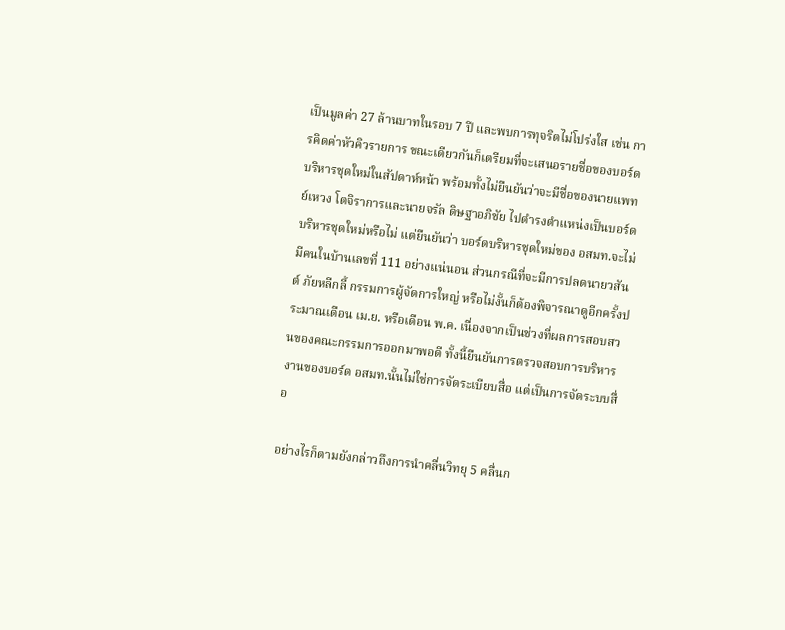เป็นมูลค่า 27 ล้านบาทในรอบ 7 ปี และพบการทุจริตไม่โปร่งใส เช่น การคิดค่าหัวคิวรายการ ขณะเดียวกันก็เตรียมที่จะเสนอรายชื่อของบอร์ดบริหารชุดใหม่ในสัปดาห์หน้า พร้อมทั้งไม่ยืนยันว่าจะมีชื่อของนายแพทย์เหวง โตจิราการและนายจรัล ดิษฐาอภิชัย ไปดำรงตำแหน่งเป็นบอร์ดบริหารชุดใหม่หรือไม่ แต่ยืนยันว่า บอร์ดบริหารชุดใหม่ของ อสมท.จะไม่มีคนในบ้านเลขที่ 111 อย่างแน่นอน ส่วนกรณีที่จะมีการปลดนายวสันต์ ภัยหลีกลี้ กรรมการผู้จัดการใหญ่ หรือไม่งั้นก็ต้องพิจารณาดูอีกครั้งประมาณเดือน เม.ย. หรือเดือน พ.ค. เนื่องจากเป็นช่วงที่ผลการสอบสวนของคณะกรรมการออกมาพอดี ทั้งนี้ยืนยันการตรวจสอบการบริหารงานของบอร์ด อสมท.นั้นไม่ใช่การจัดระเบียบสื่อ แต่เป็นการจัดระบบสื่อ

อย่างไรก็ตามยังกล่าวถึงการนำคลื่นวิทยุ 5 คลื่นก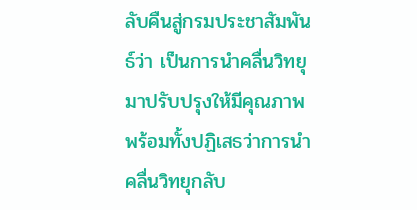ลับคืนสู่กรมประชาสัมพันธ์ว่า เป็นการนำคลื่นวิทยุมาปรับปรุงให้มีคุณภาพ พร้อมทั้งปฏิเสธว่าการนำคลื่นวิทยุกลับ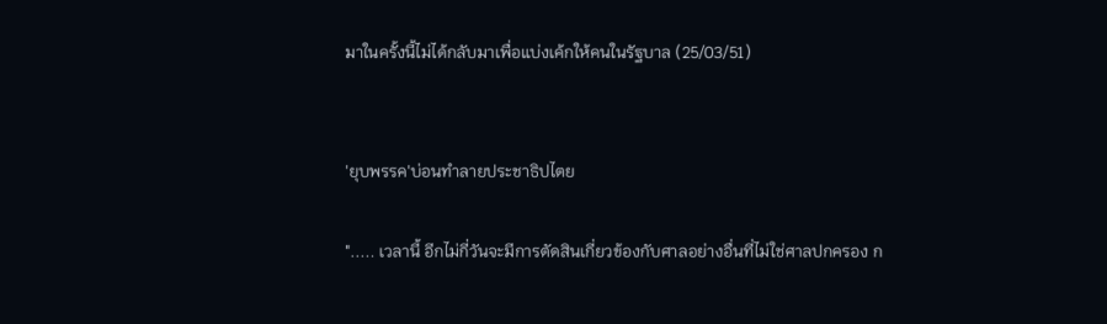มาในครั้งนี้ไม่ได้กลับมาเพื่อแบ่งเค้กให้คนในรัฐบาล (25/03/51)


'ยุบพรรค'บ่อนทำลายประชาธิปไตย

"..... เวลานี้ อีกไม่กี่วันจะมีการตัดสินเกี่ยวข้องกับศาลอย่างอื่นที่ไม่ใช่ศาลปกครอง ก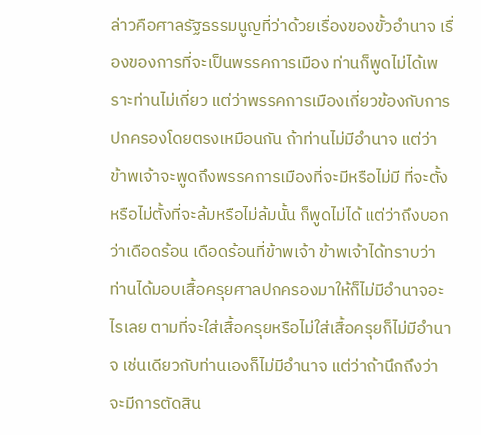ล่าวคือศาลรัฐธรรมนูญที่ว่าด้วยเรื่องของขั้วอำนาจ เรื่องของการที่จะเป็นพรรคการเมือง ท่านก็พูดไม่ได้เพราะท่านไม่เกี่ยว แต่ว่าพรรคการเมืองเกี่ยวข้องกับการปกครองโดยตรงเหมือนกัน ถ้าท่านไม่มีอำนาจ แต่ว่าข้าพเจ้าจะพูดถึงพรรคการเมืองที่จะมีหรือไม่มี ที่จะตั้งหรือไม่ตั้งที่จะล้มหรือไม่ล้มนั้น ก็พูดไม่ได้ แต่ว่าถึงบอกว่าเดือดร้อน เดือดร้อนที่ข้าพเจ้า ข้าพเจ้าได้ทราบว่าท่านได้มอบเสื้อครุยศาลปกครองมาให้ก็ไม่มีอำนาจอะไรเลย ตามที่จะใส่เสื้อครุยหรือไม่ใส่เสื้อครุยก็ไม่มีอำนาจ เช่นเดียวกับท่านเองก็ไม่มีอำนาจ แต่ว่าถ้านึกถึงว่าจะมีการตัดสิน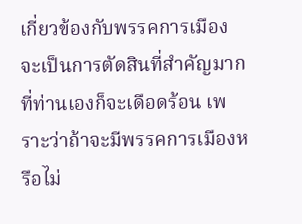เกี่ยวข้องกับพรรคการเมือง จะเป็นการตัดสินที่สำคัญมาก ที่ท่านเองก็จะเดือดร้อน เพราะว่าถ้าจะมีพรรคการเมืองหรือไม่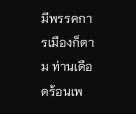มีพรรคการเมืองก็ตาม ท่านเดือดร้อนเพ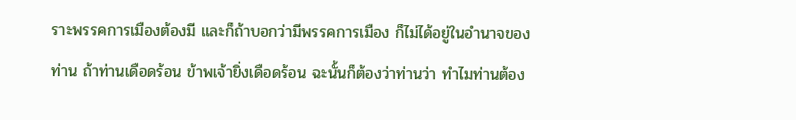ราะพรรคการเมืองต้องมี และก็ถ้าบอกว่ามีพรรคการเมือง ก็ไม่ได้อยู่ในอำนาจของท่าน ถ้าท่านเดือดร้อน ข้าพเจ้ายิ่งเดือดร้อน ฉะนั้นก็ต้องว่าท่านว่า ทำไมท่านต้อง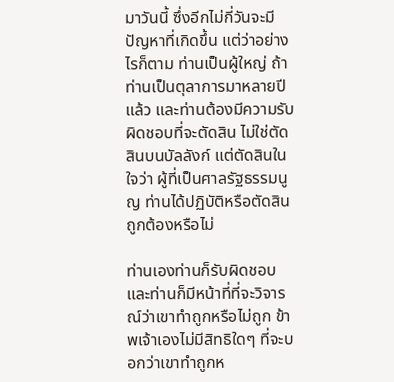มาวันนี้ ซึ่งอีกไม่กี่วันจะมีปัญหาที่เกิดขึ้น แต่ว่าอย่างไรก็ตาม ท่านเป็นผู้ใหญ่ ถ้าท่านเป็นตุลาการมาหลายปีแล้ว และท่านต้องมีความรับผิดชอบที่จะตัดสิน ไม่ใช่ตัดสินบนบัลลังก์ แต่ตัดสินในใจว่า ผู้ที่เป็นศาลรัฐธรรมนูญ ท่านได้ปฏิบัติหรือตัดสินถูกต้องหรือไม่

ท่านเองท่านก็รับผิดชอบ และท่านก็มีหน้าที่ที่จะวิจารณ์ว่าเขาทำถูกหรือไม่ถูก ข้าพเจ้าเองไม่มีสิทธิใดๆ ที่จะบอกว่าเขาทำถูกห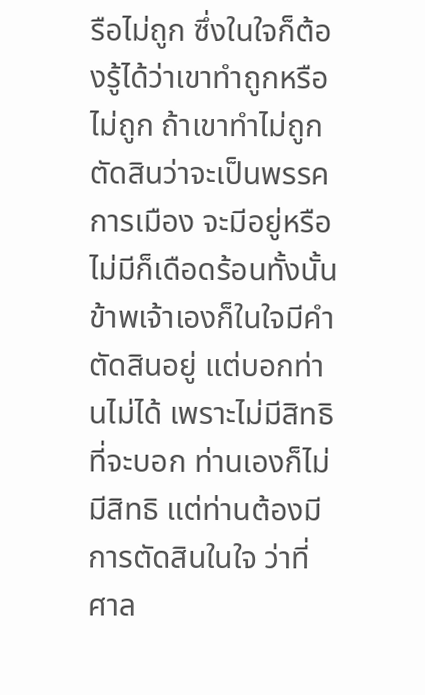รือไม่ถูก ซึ่งในใจก็ต้องรู้ได้ว่าเขาทำถูกหรือไม่ถูก ถ้าเขาทำไม่ถูก ตัดสินว่าจะเป็นพรรคการเมือง จะมีอยู่หรือไม่มีก็เดือดร้อนทั้งนั้น ข้าพเจ้าเองก็ในใจมีคำตัดสินอยู่ แต่บอกท่านไม่ได้ เพราะไม่มีสิทธิที่จะบอก ท่านเองก็ไม่มีสิทธิ แต่ท่านต้องมีการตัดสินในใจ ว่าที่ศาล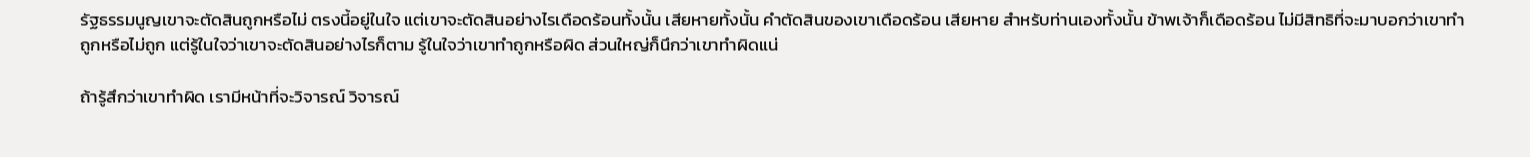รัฐธรรมนูญเขาจะตัดสินถูกหรือไม่ ตรงนี้อยู่ในใจ แต่เขาจะตัดสินอย่างไรเดือดร้อนทั้งนั้น เสียหายทั้งนั้น คำตัดสินของเขาเดือดร้อน เสียหาย สำหรับท่านเองทั้งนั้น ข้าพเจ้าก็เดือดร้อน ไม่มีสิทธิที่จะมาบอกว่าเขาทำถูกหรือไม่ถูก แต่รู้ในใจว่าเขาจะตัดสินอย่างไรก็ตาม รู้ในใจว่าเขาทำถูกหรือผิด ส่วนใหญ่ก็นึกว่าเขาทำผิดแน่

ถ้ารู้สึกว่าเขาทำผิด เรามีหน้าที่จะวิจารณ์ วิจารณ์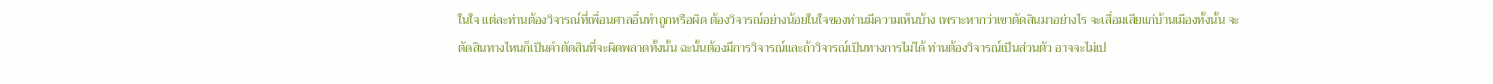ในใจ แต่ละท่านต้องวิจารณ์ที่เพื่อนศาลอื่นทำถูกหรือผิด ต้องวิจารณ์อย่างน้อยในใจของท่านมีความเห็นบ้าง เพราะหากว่าเขาตัดสินมาอย่างไร จะเสื่อมเสียแก่บ้านเมืองทั้งนั้น จะตัดสินทางไหนก็เป็นคำตัดสินที่จะผิดพลาดทั้งนั้น ฉะนั้นต้องมีการวิจารณ์และถ้าวิจารณ์เป็นทางการไม่ได้ ท่านต้องวิจารณ์เป็นส่วนตัว อาจจะไม่เป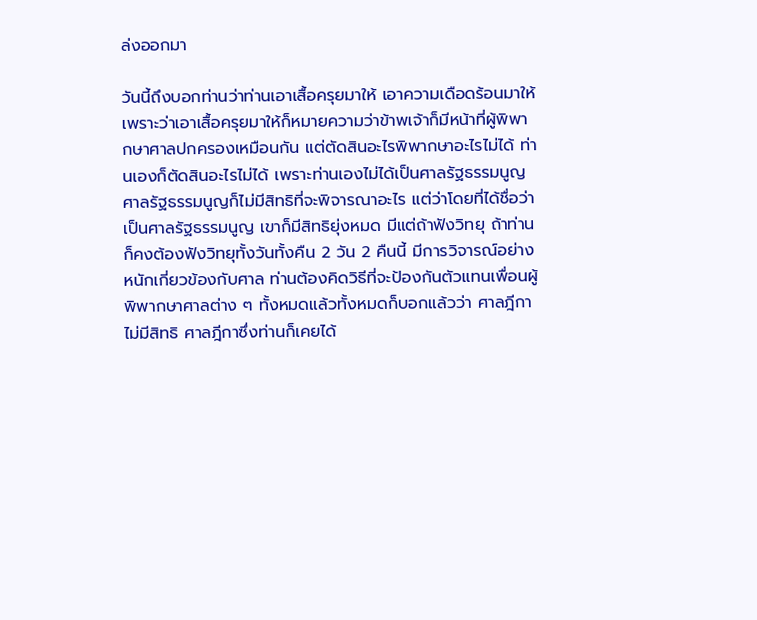ล่งออกมา

วันนี้ถึงบอกท่านว่าท่านเอาเสื้อครุยมาให้ เอาความเดือดร้อนมาให้ เพราะว่าเอาเสื้อครุยมาให้ก็หมายความว่าข้าพเจ้าก็มีหน้าที่ผู้พิพากษาศาลปกครองเหมือนกัน แต่ตัดสินอะไรพิพากษาอะไรไม่ได้ ท่านเองก็ตัดสินอะไรไม่ได้ เพราะท่านเองไม่ได้เป็นศาลรัฐธรรมนูญ ศาลรัฐธรรมนูญก็ไม่มีสิทธิที่จะพิจารณาอะไร แต่ว่าโดยที่ได้ชื่อว่าเป็นศาลรัฐธรรมนูญ เขาก็มีสิทธิยุ่งหมด มีแต่ถ้าฟังวิทยุ ถ้าท่านก็คงต้องฟังวิทยุทั้งวันทั้งคืน 2 วัน 2 คืนนี้ มีการวิจารณ์อย่างหนักเกี่ยวข้องกับศาล ท่านต้องคิดวิธีที่จะป้องกันตัวแทนเพื่อนผู้พิพากษาศาลต่าง ๆ ทั้งหมดแล้วทั้งหมดก็บอกแล้วว่า ศาลฎีกาไม่มีสิทธิ ศาลฎีกาซึ่งท่านก็เคยได้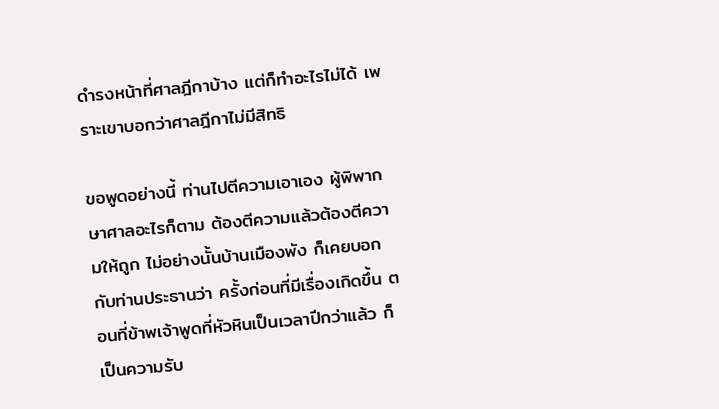ดำรงหน้าที่ศาลฎีกาบ้าง แต่ก็ทำอะไรไม่ได้ เพราะเขาบอกว่าศาลฎีกาไม่มีสิทธิ

ขอพูดอย่างนี้ ท่านไปตีความเอาเอง ผู้พิพากษาศาลอะไรก็ตาม ต้องตีความแล้วต้องตีความให้ถูก ไม่อย่างนั้นบ้านเมืองพัง ก็เคยบอกกับท่านประธานว่า ครั้งก่อนที่มีเรื่องเกิดขึ้น ตอนที่ข้าพเจ้าพูดที่หัวหินเป็นเวลาปีกว่าแล้ว ก็เป็นความรับ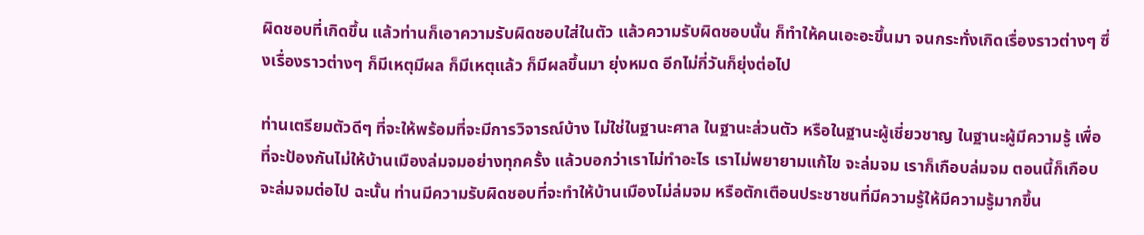ผิดชอบที่เกิดขึ้น แล้วท่านก็เอาความรับผิดชอบใส่ในตัว แล้วความรับผิดชอบนั้น ก็ทำให้คนเอะอะขึ้นมา จนกระทั่งเกิดเรื่องราวต่างๆ ซึ่งเรื่องราวต่างๆ ก็มีเหตุมีผล ก็มีเหตุแล้ว ก็มีผลขึ้นมา ยุ่งหมด อีกไม่กี่วันก็ยุ่งต่อไป

ท่านเตรียมตัวดีๆ ที่จะให้พร้อมที่จะมีการวิจารณ์บ้าง ไม่ใช่ในฐานะศาล ในฐานะส่วนตัว หรือในฐานะผู้เชี่ยวชาญ ในฐานะผู้มีความรู้ เพื่อที่จะป้องกันไม่ให้บ้านเมืองล่มจมอย่างทุกครั้ง แล้วบอกว่าเราไม่ทำอะไร เราไม่พยายามแก้ไข จะล่มจม เราก็เกือบล่มจม ตอนนี้ก็เกือบจะล่มจมต่อไป ฉะนั้น ท่านมีความรับผิดชอบที่จะทำให้บ้านเมืองไม่ล่มจม หรือตักเตือนประชาชนที่มีความรู้ให้มีความรู้มากขึ้น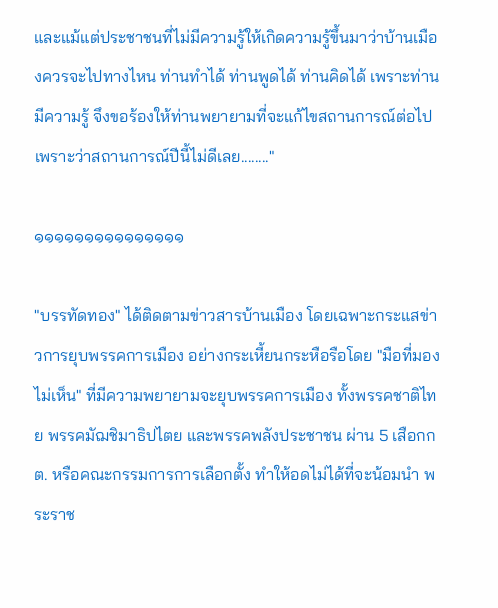และแม้แต่ประชาชนที่ไม่มีความรู้ให้เกิดความรู้ขึ้นมาว่าบ้านเมืองควรจะไปทางไหน ท่านทำได้ ท่านพูดได้ ท่านคิดได้ เพราะท่านมีความรู้ จึงขอร้องให้ท่านพยายามที่จะแก้ไขสถานการณ์ต่อไป เพราะว่าสถานการณ์ปีนี้ไม่ดีเลย........"

๑๑๑๑๑๑๑๑๑๑๑๑๑๑๑

"บรรทัดทอง" ได้ติดตามข่าวสารบ้านเมือง โดยเฉพาะกระแสข่าวการยุบพรรคการเมือง อย่างกระเหี้ยนกระหือรือโดย "มือที่มองไม่เห็น" ที่มีความพยายามจะยุบพรรคการเมือง ทั้งพรรคชาติไทย พรรคมัฌชิมาธิปไตย และพรรคพลังประชาชน ผ่าน 5 เสือกกต. หรือคณะกรรมการการเลือกตั้ง ทำให้อดไม่ได้ที่จะน้อมนำ พระราช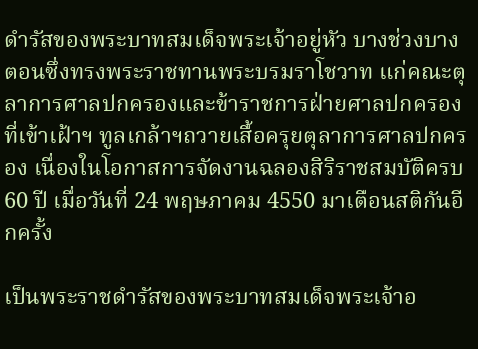ดำรัสของพระบาทสมเด็จพระเจ้าอยู่หัว บางช่วงบางตอนซึ่งทรงพระราชทานพระบรมราโชวาท แก่คณะตุลาการศาลปกครองและข้าราชการฝ่ายศาลปกครอง ที่เข้าเฝ้าฯ ทูลเกล้าฯถวายเสื้อครุยตุลาการศาลปกครอง เนื่องในโอกาสการจัดงานฉลองสิริราชสมบัติครบ 60 ปี เมื่อวันที่ 24 พฤษภาคม 4550 มาเตือนสติกันอีกครั้ง

เป็นพระราชดำรัสของพระบาทสมเด็จพระเจ้าอ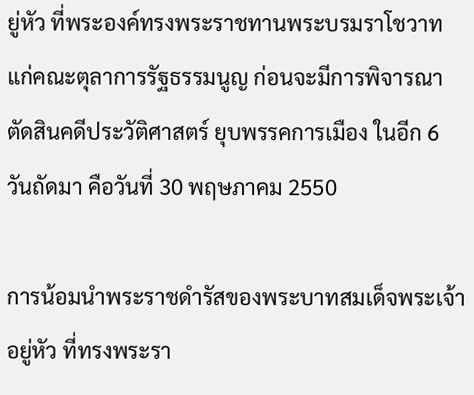ยู่หัว ที่พระองค์ทรงพระราชทานพระบรมราโชวาท แก่คณะตุลาการรัฐธรรมนูญ ก่อนจะมีการพิจารณาตัดสินคดีประวัติศาสตร์ ยุบพรรคการเมือง ในอีก 6 วันถัดมา คือวันที่ 30 พฤษภาคม 2550

การน้อมนำพระราชดำรัสของพระบาทสมเด็จพระเจ้าอยู่หัว ที่ทรงพระรา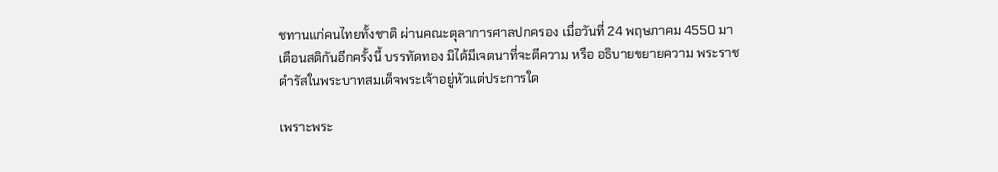ชทานแก่คนไทยทั้งชาติ ผ่านคณะตุลาการศาลปกครอง เมื่อวันที่ 24 พฤษภาคม 4550 มาเตือนสติกันอีกครั้งนี้ บรรทัดทอง มิได้มีเจตนาที่จะตีความ หรือ อธิบายขยายความ พระราชดำรัสในพระบาทสมเด็จพระเจ้าอยู่หัวแต่ประการใด

เพราะพระ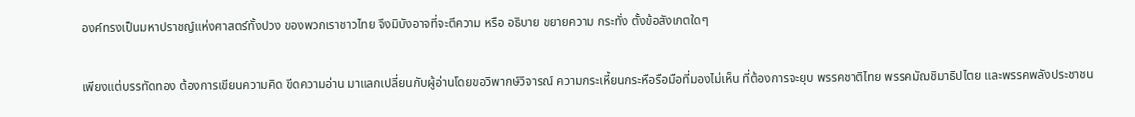องค์ทรงเป็นมหาปราชญ์แห่งศาสตร์ทั้งปวง ของพวกเราชาวไทย จึงมิบังอาจที่จะตีความ หรือ อธิบาย ขยายความ กระทั่ง ตั้งข้อสังเกตใดๆ

เพียงแต่บรรทัดทอง ต้องการเขียนความคิด ขีดความอ่าน มาแลกเปลี่ยนกับผู้อ่านโดยขอวิพากษ์วิจารณ์ ความกระเหี้ยนกระหือรือมือที่มองไม่เห็น ที่ต้องการจะยุบ พรรคชาติไทย พรรคมัฌชิมาธิปไตย และพรรคพลังประชาชน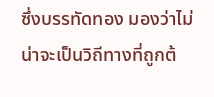ซึ่งบรรทัดทอง มองว่าไม่น่าจะเป็นวิถีทางที่ถูกต้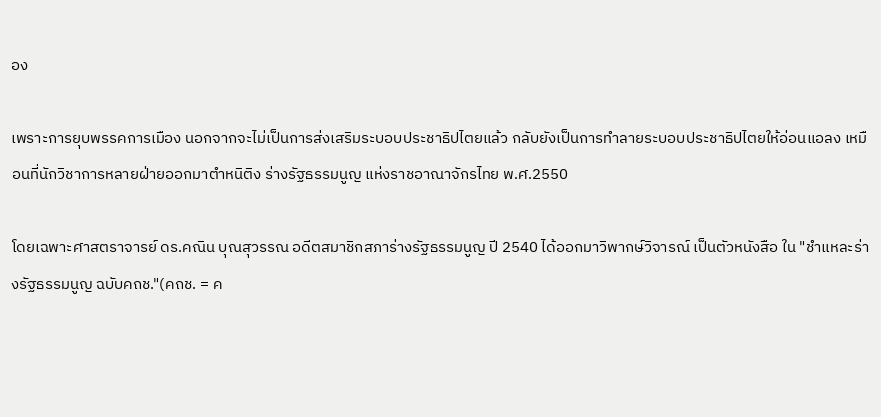อง

เพราะการยุบพรรคการเมือง นอกจากจะไม่เป็นการส่งเสริมระบอบประชาธิปไตยแล้ว กลับยังเป็นการทำลายระบอบประชาธิปไตยให้อ่อนแอลง เหมือนที่นักวิชาการหลายฝ่ายออกมาตำหนิติง ร่างรัฐธรรมนูญ แห่งราชอาณาจักรไทย พ.ศ.2550

โดยเฉพาะศาสตราจารย์ ดร.คณิน บุณสุวรรณ อดีตสมาชิกสภาร่างรัฐธรรมนูญ ปี 2540 ได้ออกมาวิพากษ์วิจารณ์ เป็นตัวหนังสือ ใน "ชำแหละร่างรัฐธรรมนูญ ฉบับคถช."(คถช. = ค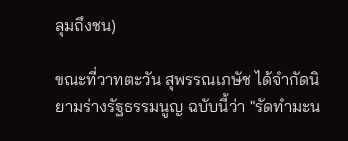ลุมถึงชน)

ขณะที่วาทตะวัน สุพรรณเภษัช ได้จำกัดนิยามร่างรัฐธรรมนูญ ฉบับนี้ว่า "รัดทำมะน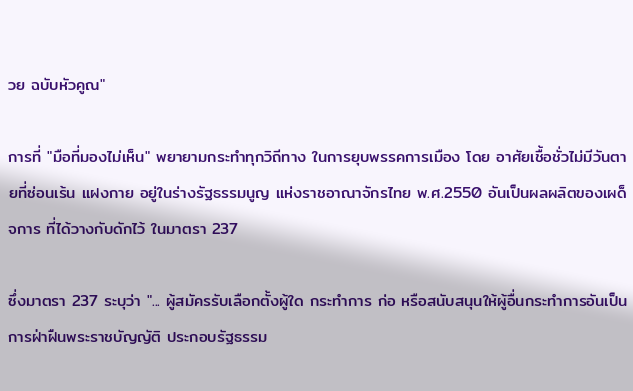วย ฉบับหัวคูณ"

การที่ "มือที่มองไม่เห็น" พยายามกระทำทุกวิถีทาง ในการยุบพรรคการเมือง โดย อาศัยเชื้อชั่วไม่มีวันตายที่ซ่อนเร้น แฝงกาย อยู่ในร่างรัฐธรรมนูญ แห่งราชอาณาจักรไทย พ.ศ.2550 อันเป็นผลผลิตของเผด็จการ ที่ได้วางกับดักไว้ ในมาตรา 237

ซึ่งมาตรา 237 ระบุว่า "... ผู้สมัครรับเลือกตั้งผู้ใด กระทำการ ก่อ หรือสนับสนุนให้ผู้อื่นกระทำการอันเป็นการฝ่าฝืนพระราชบัญญัติ ประกอบรัฐธรรม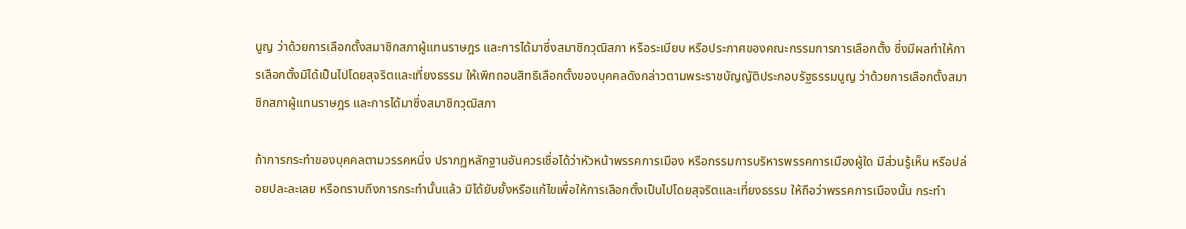นูญ ว่าด้วยการเลือกตั้งสมาชิกสภาผู้แทนราษฎร และการได้มาซึ่งสมาชิกวุฒิสภา หรือระเบียบ หรือประกาศของคณะกรรมการการเลือกตั้ง ซึ่งมีผลทำให้การเลือกตั้งมิได้เป็นไปโดยสุจริตและเที่ยงธรรม ให้เพิกถอนสิทธิเลือกตั้งของบุคคลดังกล่าวตามพระราชบัญญัติประกอบรัฐธรรมนูญ ว่าด้วยการเลือกตั้งสมาชิกสภาผู้แทนราษฎร และการได้มาซึ่งสมาชิกวุฒิสภา

ถ้าการกระทำของบุคคลตามวรรคหนึ่ง ปรากฏหลักฐานอันควรเชื่อได้ว่าหัวหน้าพรรคการเมือง หรือกรรมการบริหารพรรคการเมืองผู้ใด มีส่วนรู้เห็น หรือปล่อยปละละเลย หรือทราบถึงการกระทำนั้นแล้ว มิได้ยับยั้งหรือแก้ไขเพื่อให้การเลือกตั้งเป็นไปโดยสุจริตและเที่ยงธรรม ให้ถือว่าพรรคการเมืองนั้น กระทำ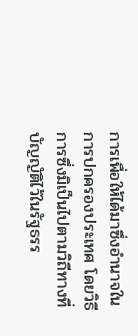การเพื่อให้ได้มาซึ่งอำนาจในการปกครองประเทศ โดยวิธีการซึ่งมิเป็นไปตามวิถีทางที่บัญญัติไว้ในรัฐธรร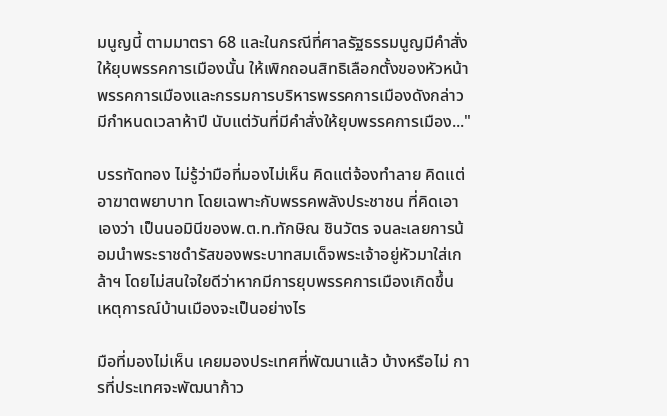มนูญนี้ ตามมาตรา 68 และในกรณีที่ศาลรัฐธรรมนูญมีคำสั่งให้ยุบพรรคการเมืองนั้น ให้เพิกถอนสิทธิเลือกตั้งของหัวหน้าพรรคการเมืองและกรรมการบริหารพรรคการเมืองดังกล่าว มีกำหนดเวลาห้าปี นับแต่วันที่มีคำสั่งให้ยุบพรรคการเมือง..."

บรรทัดทอง ไม่รู้ว่ามือที่มองไม่เห็น คิดแต่จ้องทำลาย คิดแต่อาฆาตพยาบาท โดยเฉพาะกับพรรคพลังประชาชน ที่คิดเอาเองว่า เป็นนอมินีของพ.ต.ท.ทักษิณ ชินวัตร จนละเลยการน้อมนำพระราชดำรัสของพระบาทสมเด็จพระเจ้าอยู่หัวมาใส่เกล้าฯ โดยไม่สนใจใยดีว่าหากมีการยุบพรรคการเมืองเกิดขึ้น เหตุการณ์บ้านเมืองจะเป็นอย่างไร

มือที่มองไม่เห็น เคยมองประเทศที่พัฒนาแล้ว บ้างหรือไม่ การที่ประเทศจะพัฒนาก้าว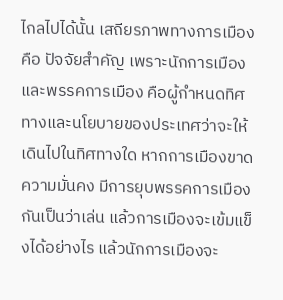ไกลไปได้นั้น เสถียรภาพทางการเมืองคือ ปัจจัยสำคัญ เพราะนักการเมืองและพรรคการเมือง คือผู้กำหนดทิศทางและนโยบายของประเทศว่าจะให้เดินไปในทิศทางใด หากการเมืองขาดความมั่นคง มีการยุบพรรคการเมืองกันเป็นว่าเล่น แล้วการเมืองจะเข้มแข็งได้อย่างไร แล้วนักการเมืองจะ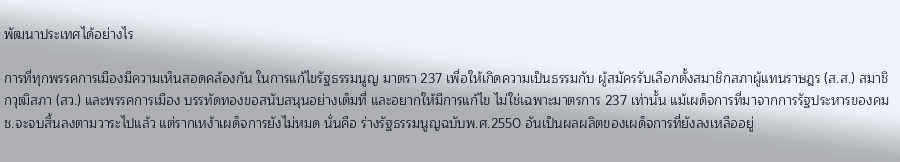พัฒนาประเทศได้อย่างไร

การที่ทุกพรรคการเมืองมีความเห็นสอดคล้องกัน ในการแก้ไขรัฐธรรมนูญ มาตรา 237 เพื่อให้เกิดความเป็นธรรมกับ ผู้สมัครรับเลือกตั้งสมาชิกสภาผู้แทนราษฎร (ส.ส.) สมาชิกวุฒิสภา (สว.) และพรรคการเมือง บรรทัดทองขอสนับสนุนอย่างเต็มที่ และอยากให้มีการแก้ไข ไม่ใช่เฉพาะมาตรการ 237 เท่านั้น แม้เผด็จการที่มาจากการรัฐประหารของคมช.จะจบสิ้นลงตามวาระไปแล้ว แต่รากเหง้าเผด็จการยังไม่หมด นั่นคือ ร่างรัฐธรรมนูญฉบับพ.ศ.2550 อันเป็นผลผลิตของเผด็จการที่ยังลงเหลืออยู่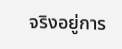จริงอยู่การ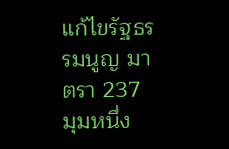แก้ไขรัฐธรรมนูญ มาตรา 237 มุมหนึ่ง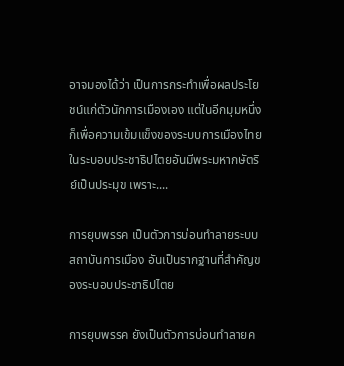อาจมองได้ว่า เป็นการกระทำเพื่อผลประโยชน์แก่ตัวนักการเมืองเอง แต่ในอีกมุมหนึ่ง ก็เพื่อความเข้มแข็งของระบบการเมืองไทยในระบอบประชาธิปไตยอันมีพระมหากษัตริย์เป็นประมุข เพราะ....

การยุบพรรค เป็นตัวการบ่อนทำลายระบบสถาบันการเมือง อันเป็นรากฐานที่สำคัญของระบอบประชาธิปไตย

การยุบพรรค ยังเป็นตัวการบ่อนทำลายค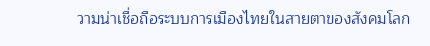วามน่าเชื่อถือระบบการเมืองไทยในสายตาของสังคมโลก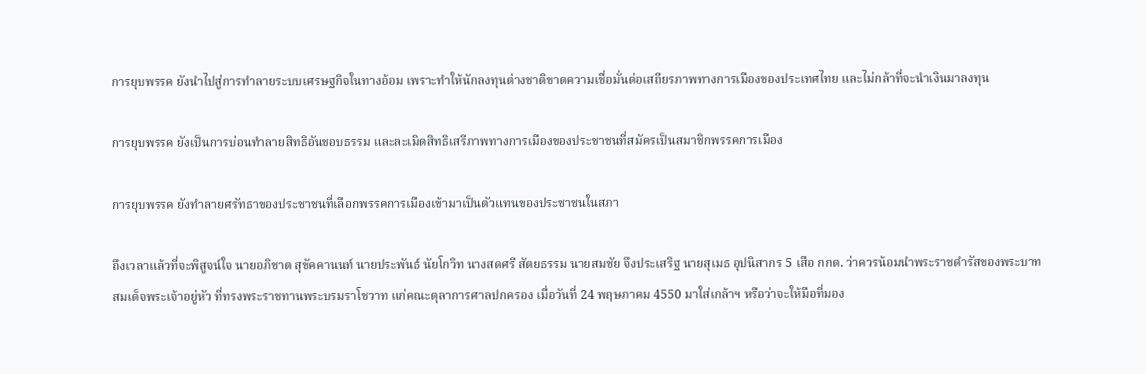การยุบพรรค ยังนำไปสู่การทำลายระบบเศรษฐกิจในทางอ้อม เพราะทำให้นักลงทุนต่างชาติขาดความเชื่อมั่นต่อเสถียรภาพทางการเมืองของประเทศไทย และไม่กล้าที่จะนำเงินมาลงทุน

การยุบพรรค ยังเป็นการบ่อนทำลายสิทธิอันชอบธรรม และละเมิดสิทธิเสรีภาพทางการเมืองของประชาชนที่สมัครเป็นสมาชิกพรรคการเมือง

การยุบพรรค ยังทำลายศรัทธาของประชาชนที่เลือกพรรคการเมืองเข้ามาเป็นตัวแทนของประชาชนในสภา

ถึงเวลาแล้วที่จะพิสูจน์ใจ นายอภิชาต สุขัคคานนท์ นายประพันธ์ นัยโกวิท นางสดศรี สัตยธรรม นายสมชัย จึงประเสริฐ นายสุเมธ อุปนิสากร 5 เสือ กกต. ว่าควรน้อมนำพระราชดำรัสของพระบาทสมเด็จพระเจ้าอยู่หัว ที่ทรงพระราชทานพระบรมราโชวาท แก่คณะตุลาการศาลปกครอง เมื่อวันที่ 24 พฤษภาคม 4550 มาใส่เกล้าฯ หรือว่าจะให้มือที่มอง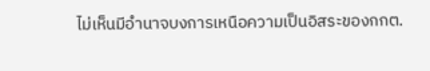ไม่เห็นมีอำนาจบงการเหนือความเป็นอิสระของกกต.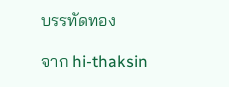บรรทัดทอง

จาก hi-thaksin